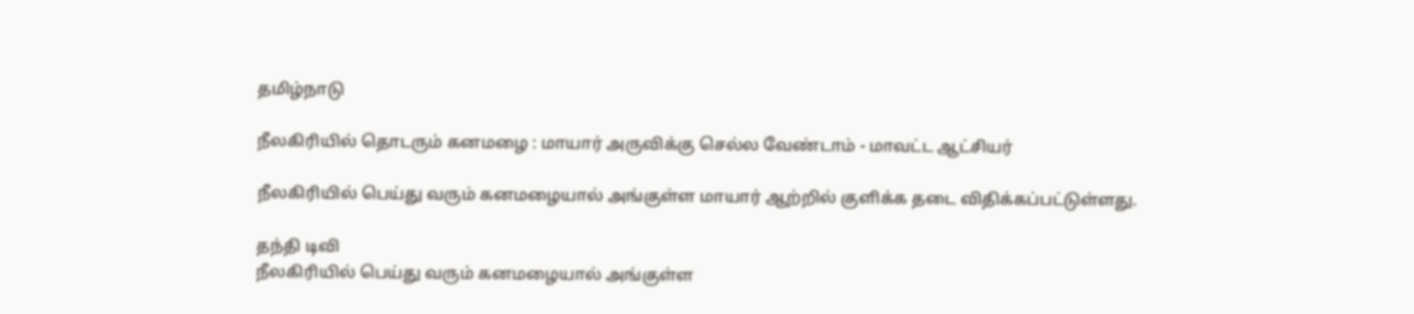தமிழ்நாடு

நீலகிரியில் தொடரும் கனமழை : மாயார் அருவிக்கு செல்ல வேண்டாம் - மாவட்ட ஆட்சியர்

நீலகிரியில் பெய்து வரும் கனமழையால் அங்குள்ள மாயார் ஆற்றில் குளிக்க தடை விதிக்கப்பட்டுள்ளது.

தந்தி டிவி
நீலகிரியில் பெய்து வரும் கனமழையால் அங்குள்ள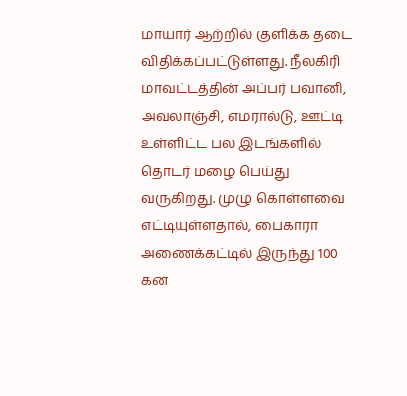மாயார் ஆற்றில் குளிக்க தடை விதிக்கப்பட்டுள்ளது. நீலகிரி மாவட்டத்தின் அப்பர் பவானி, அவலாஞ்சி, எமரால்டு, ஊட்டி உள்ளிட்ட பல இடங்களில் தொடர் மழை பெய்து வருகிறது. முழு கொள்ளவை எட்டியுள்ளதால், பைகாரா அணைக்கட்டில் இருந்து 100 கன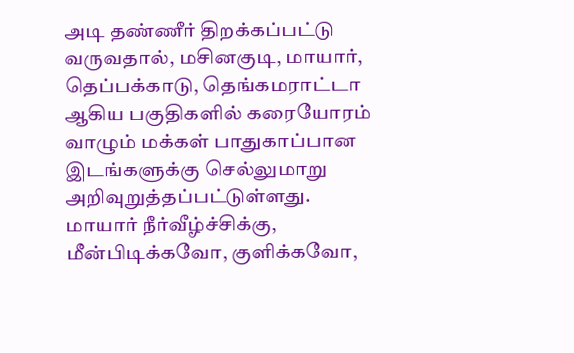அடி தண்ணீர் திறக்கப்பட்டு வருவதால், மசினகுடி, மாயார், தெப்பக்காடு, தெங்கமராட்டா ஆகிய பகுதிகளில் கரையோரம் வாழும் மக்கள் பாதுகாப்பான இடங்களுக்கு செல்லுமாறு அறிவுறுத்தப்பட்டுள்ளது. மாயார் நீர்வீழ்ச்சிக்கு, மீன்பிடிக்கவோ, குளிக்கவோ,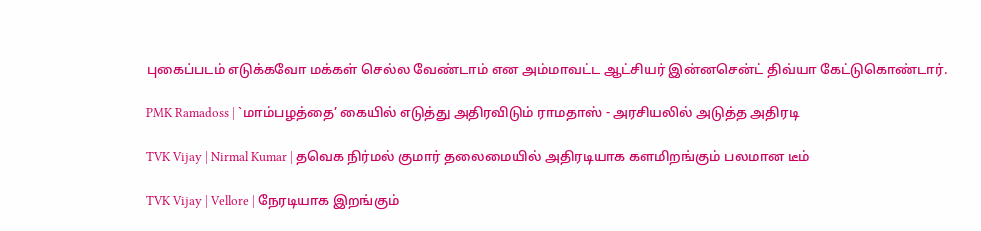புகைப்படம் எடுக்கவோ மக்கள் செல்ல வேண்டாம் என அம்மாவட்ட ஆட்சியர் இன்னசென்ட் திவ்யா கேட்டுகொண்டார்.

PMK Ramadoss | `மாம்பழத்தை’ கையில் எடுத்து அதிரவிடும் ராமதாஸ் - அரசியலில் அடுத்த அதிரடி

TVK Vijay | Nirmal Kumar | தவெக நிர்மல் குமார் தலைமையில் அதிரடியாக களமிறங்கும் பலமான டீம்

TVK Vijay | Vellore | நேரடியாக இறங்கும்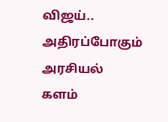விஜய்.. அதிரப்போகும் அரசியல் களம்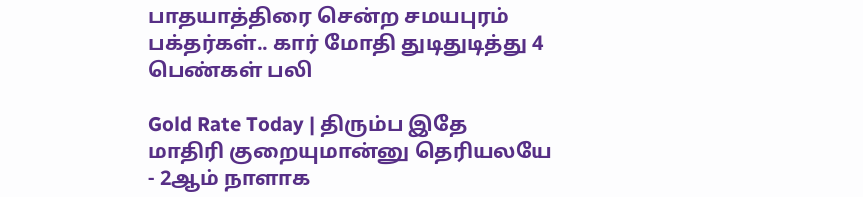பாதயாத்திரை சென்ற சமயபுரம் பக்தர்கள்.. கார் மோதி துடிதுடித்து 4 பெண்கள் பலி

Gold Rate Today | திரும்ப இதே மாதிரி குறையுமான்னு தெரியலயே - 2ஆம் நாளாக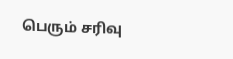பெரும் சரிவு